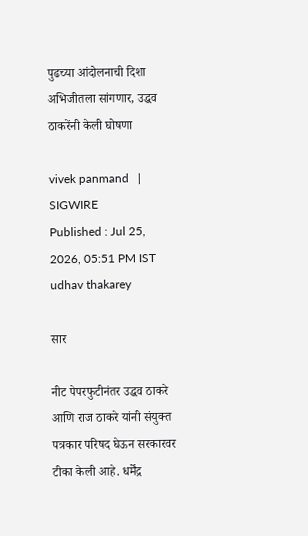पुढच्या आंदोलनाची दिशा अभिजीतला सांगणार, उद्धव ठाकरेंनी केली घोषणा

vivek panmand   | SIGWIRE
Published : Jul 25, 2026, 05:51 PM IST
udhav thakarey

सार

नीट पेपरफुटीनंतर उद्धव ठाकरे आणि राज ठाकरे यांनी संयुक्त पत्रकार परिषद घेऊन सरकारवर टीका केली आहे. धर्मेंद्र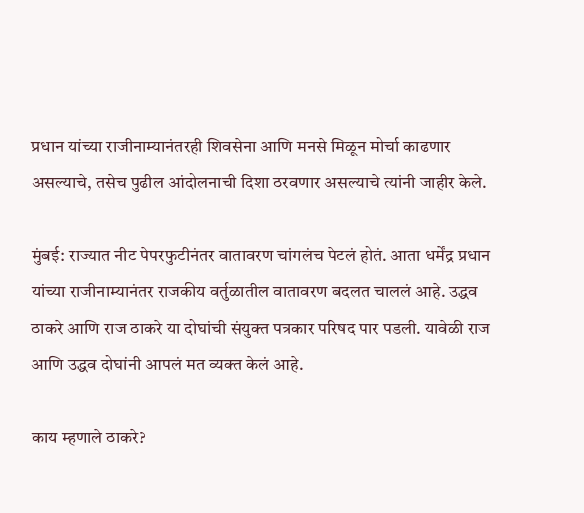प्रधान यांच्या राजीनाम्यानंतरही शिवसेना आणि मनसे मिळून मोर्चा काढणार असल्याचे, तसेच पुढील आंदोलनाची दिशा ठरवणार असल्याचे त्यांनी जाहीर केले.

मुंबई: राज्यात नीट पेपरफुटीनंतर वातावरण चांगलंच पेटलं होतं. आता धर्मेंद्र प्रधान यांच्या राजीनाम्यानंतर राजकीय वर्तुळातील वातावरण बदलत चाललं आहे. उद्धव ठाकरे आणि राज ठाकरे या दोघांची संयुक्त पत्रकार परिषद पार पडली. यावेळी राज आणि उद्धव दोघांनी आपलं मत व्यक्त केलं आहे.

काय म्हणाले ठाकरे?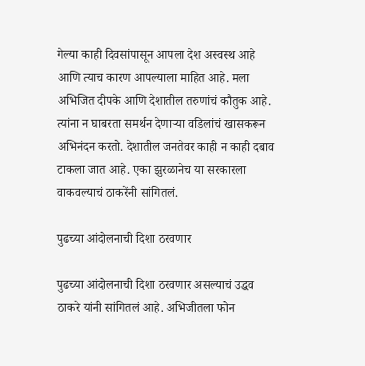गेल्या काही दिवसांपासून आपला देश अस्वस्थ आहे आणि त्याच कारण आपल्याला माहित आहे. मला अभिजित दीपके आणि देशातील तरुणांचं कौतुक आहे. त्यांना न घाबरता समर्थन देणाऱ्या वडिलांचं खासकरून अभिनंदन करतो. देशातील जनतेवर काही न काही दबाव टाकला जात आहे. एका झुरळानेच या सरकारला वाकवल्याचं ठाकरेंनी सांगितलं.

पुढच्या आंदोलनाची दिशा ठरवणार

पुढच्या आंदोलनाची दिशा ठरवणार असल्याचं उद्धव ठाकरे यांनी सांगितलं आहे. अभिजीतला फोन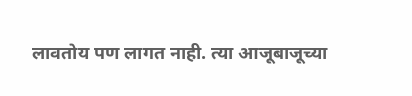लावतोय पण लागत नाही. त्या आजूबाजूच्या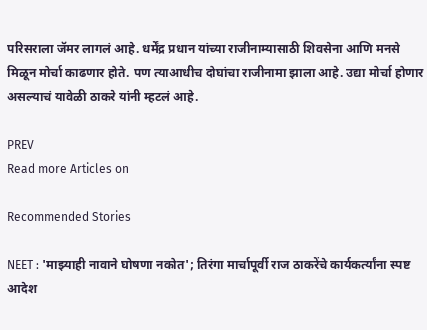परिसराला जॅमर लागलं आहे. धर्मेंद्र प्रधान यांच्या राजीनाम्यासाठी शिवसेना आणि मनसे मिळून मोर्चा काढणार होते. पण त्याआधीच दोघांचा राजीनामा झाला आहे. उद्या मोर्चा होणार असल्याचं यावेळी ठाकरे यांनी म्हटलं आहे.

PREV
Read more Articles on

Recommended Stories

NEET : 'माझ्याही नावाने घोषणा नकोत'; तिरंगा मार्चापूर्वी राज ठाकरेंचे कार्यकर्त्यांना स्पष्ट आदेश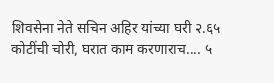शिवसेना नेते सचिन अहिर यांच्या घरी २.६५ कोटींची चोरी, घरात काम करणाराच.... ५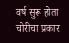वर्ष सुरू होता चोरीचा प्रकार